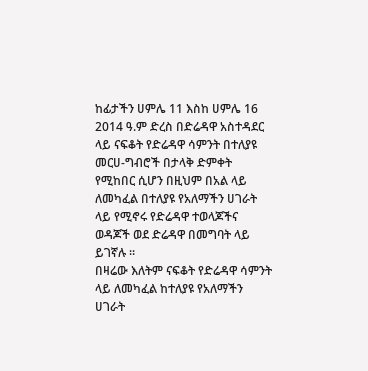ከፊታችን ሀምሌ 11 እስከ ሀምሌ 16 2014 ዓ.ም ድረስ በድሬዳዋ አስተዳደር ላይ ናፍቆት የድሬዳዋ ሳምንት በተለያዩ መርሀ-ግብሮች በታላቅ ድምቀት የሚከበር ሲሆን በዚህም በአል ላይ ለመካፈል በተለያዩ የአለማችን ሀገራት ላይ የሚኖሩ የድሬዳዋ ተወላጆችና ወዳጆች ወደ ድሬዳዋ በመግባት ላይ ይገኛሉ ።
በዛሬው እለትም ናፍቆት የድሬዳዋ ሳምንት ላይ ለመካፈል ከተለያዩ የአለማችን ሀገራት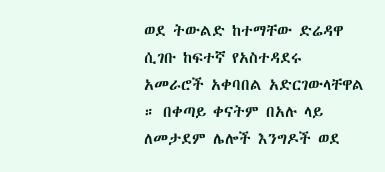ወደ ትውልድ ከተማቸው ድሬዳዋ ሲገቡ ከፍተኛ የአስተዳደሩ አመራሮች አቀባበል አድርገውላቸዋል ። በቀጣይ ቀናትም በአሉ ላይ ለመታደም ሌሎች እንግዶች ወደ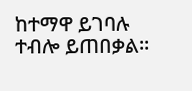ከተማዋ ይገባሉ ተብሎ ይጠበቃል።